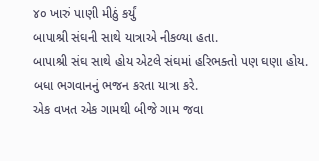૪૦ ખારું પાણી મીઠું કર્યું
બાપાશ્રી સંઘની સાથે યાત્રાએ નીકળ્યા હતા.
બાપાશ્રી સંઘ સાથે હોય એટલે સંઘમાં હરિભક્તો પણ ઘણા હોય.
બધા ભગવાનનું ભજન કરતા યાત્રા કરે.
એક વખત એક ગામથી બીજે ગામ જવા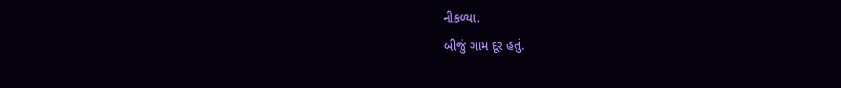નીકળ્યા.
બીજું ગામ દૂર હતું.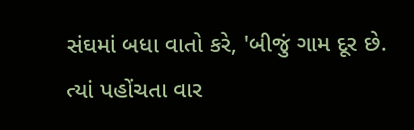સંઘમાં બધા વાતો કરે, 'બીજું ગામ દૂર છે. ત્યાં પહોંચતા વાર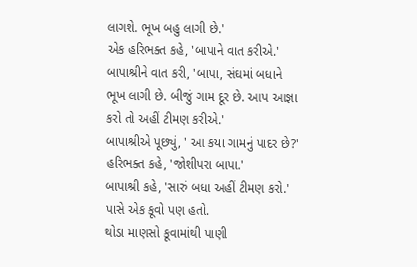લાગશે. ભૂખ બહુ લાગી છે.'
એક હરિભક્ત કહે, 'બાપાને વાત કરીએ.'
બાપાશ્રીને વાત કરી, 'બાપા, સંઘમાં બધાને ભૂખ લાગી છે. બીજું ગામ દૂર છે. આપ આજ્ઞા કરો તો અહીં ટીમણ કરીએ.'
બાપાશ્રીએ પૂછ્યું, ' આ કયા ગામનું પાદર છે?'
હરિભક્ત કહે, 'જોશીપરા બાપા.'
બાપાશ્રી કહે, 'સારું બધા અહીં ટીમણ કરો.'
પાસે એક કૂવો પણ હતો.
થોડા માણસો કૂવામાંથી પાણી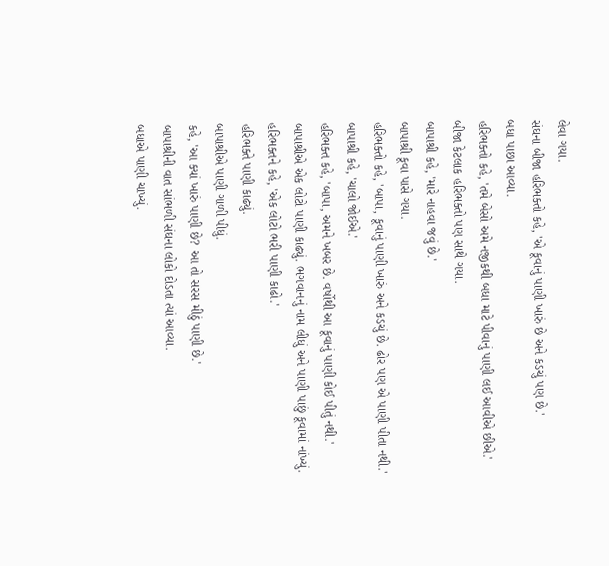લેવા ગયા.
સંઘના બીજા હરિભક્તો કહે, 'એ કૂવાનું પાણી ખારું છે અને કડચું પણ છે.'
બધા પાછા આવ્યા.
હરિભક્તો કહે, 'તમે બેસો અમે નજીકથી બધા માટે પીવાનું પાણી લઈ આવીએ છીએ.'
બીજા કેટલાક હરિભક્તો પણ સાથે ગયા.
બાપાશ્રી કહે, 'મારે નાહવા જવું છે.'
બાપાશ્રી કૂવા પાસે ગયા.
હરિભક્તો કહે, 'બાપા, કૂવાનું પાણી ખારું અને કડચું છે. ઢોર પણ એ પાણી પીતા નથી.'
બાપાશ્રી કહે, 'ચાલો જોઈએ.'
હરિભક્ત કહે, 'બાપા, અમને ખબર છે. વર્ષોથી આ કૂવાનું પાણી કોઈ પીતું નથી.'
બાપાશ્રીએ એક લોટો પાણી કાઢ્યું. ભગવાનનું નામ લીધું અને પાણી પાછું કૂવામાં નાંખ્યું.
હરિભક્તને કહે, 'એક લોટો ભરી પાણી કાઢો.'
હરિભક્તે પાણી કાઢ્યું.
બાપાશ્રીએ પાણી ગાળી પીધું.
કહે, 'આ ક્યાં ખારું પાણી છે? આ તો સરસ મીઠું પાણી છે.'
બાપાશ્રીની વાત સાંભળી સંઘના લોકો દોડતા ત્યાં આવ્યા.
બધાએ પાણી ચાખ્યું.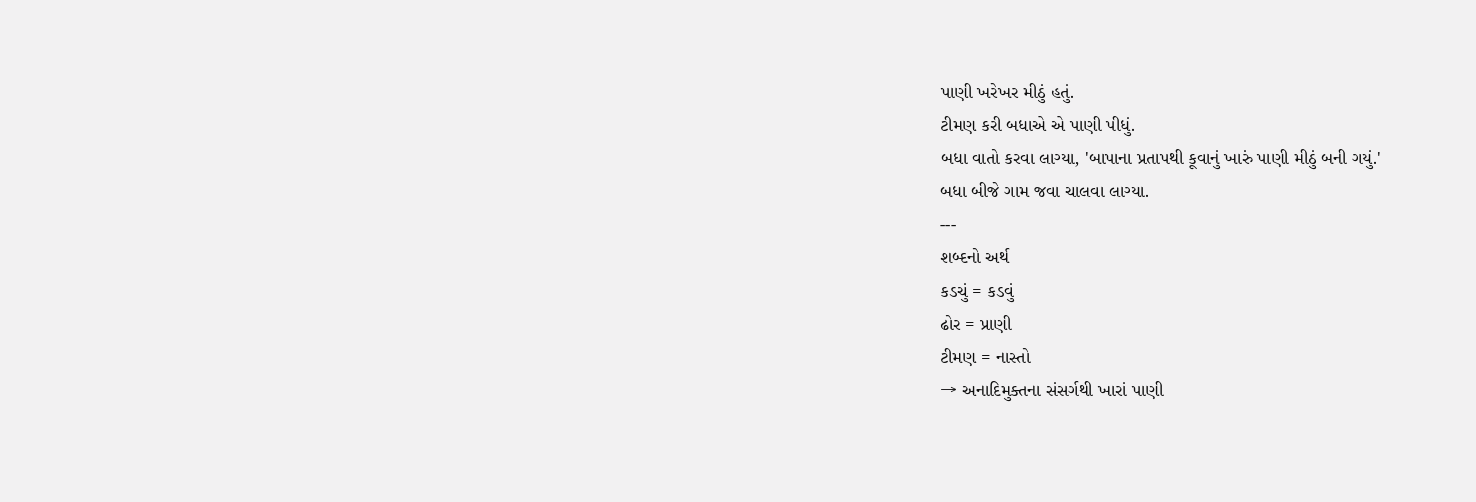પાણી ખરેખર મીઠું હતું.
ટીમણ કરી બધાએ એ પાણી પીધું.
બધા વાતો કરવા લાગ્યા, 'બાપાના પ્રતાપથી કૂવાનું ખારું પાણી મીઠું બની ગયું.'
બધા બીજે ગામ જવા ચાલવા લાગ્યા.
---
શબ્દનો અર્થ
કડચું = કડવું
ઢોર = પ્રાણી
ટીમણ = નાસ્તો
→ અનાદિમુક્તના સંસર્ગથી ખારાં પાણી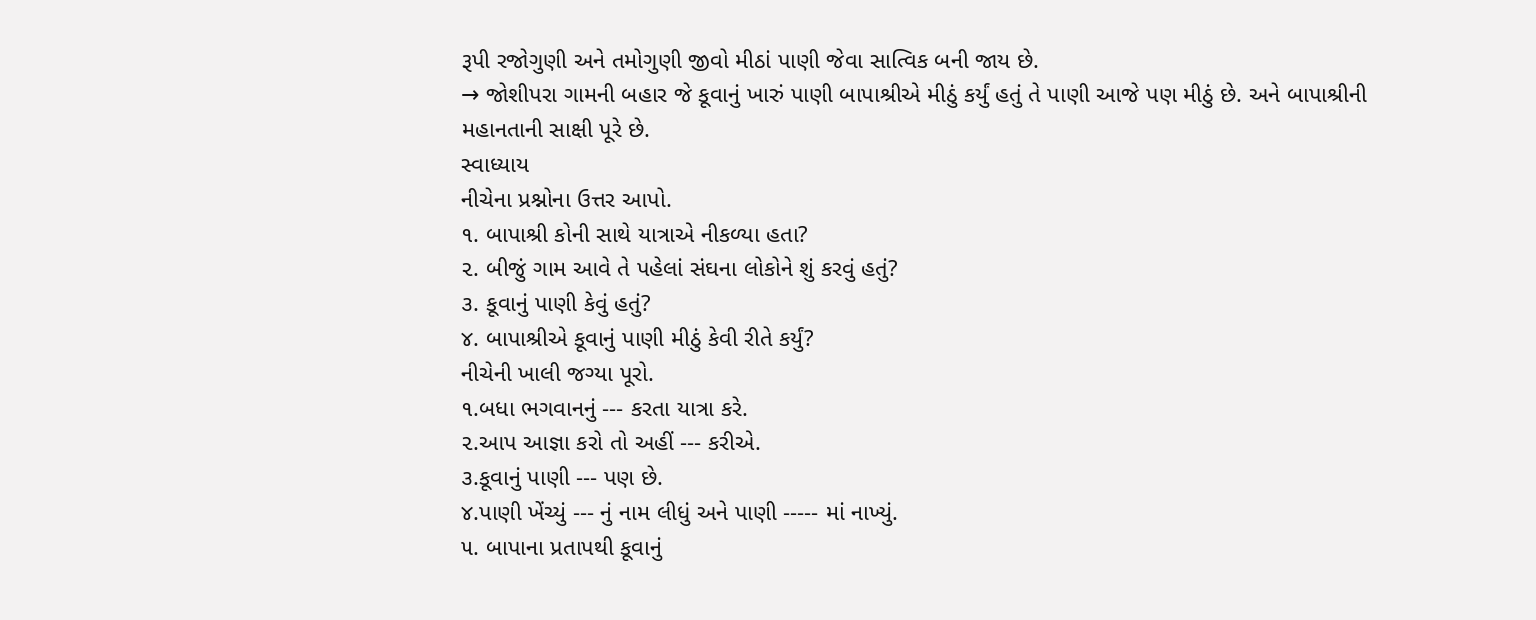રૂપી રજોગુણી અને તમોગુણી જીવો મીઠાં પાણી જેવા સાત્વિક બની જાય છે.
→ જોશીપરા ગામની બહાર જે કૂવાનું ખારું પાણી બાપાશ્રીએ મીઠું કર્યું હતું તે પાણી આજે પણ મીઠું છે. અને બાપાશ્રીની મહાનતાની સાક્ષી પૂરે છે.
સ્વાધ્યાય
નીચેના પ્રશ્નોના ઉત્તર આપો.
૧. બાપાશ્રી કોની સાથે યાત્રાએ નીકળ્યા હતા?
૨. બીજું ગામ આવે તે પહેલાં સંઘના લોકોને શું કરવું હતું?
૩. કૂવાનું પાણી કેવું હતું?
૪. બાપાશ્રીએ કૂવાનું પાણી મીઠું કેવી રીતે કર્યું?
નીચેની ખાલી જગ્યા પૂરો.
૧.બધા ભગવાનનું --- કરતા યાત્રા કરે.
૨.આપ આજ્ઞા કરો તો અહીં --- કરીએ.
૩.કૂવાનું પાણી --- પણ છે.
૪.પાણી ખેંચ્યું --- નું નામ લીધું અને પાણી ----- માં નાખ્યું.
૫. બાપાના પ્રતાપથી કૂવાનું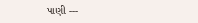પાણી ---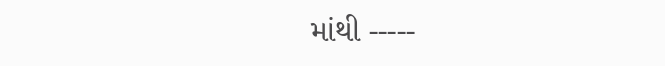માંથી -----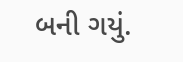બની ગયું.